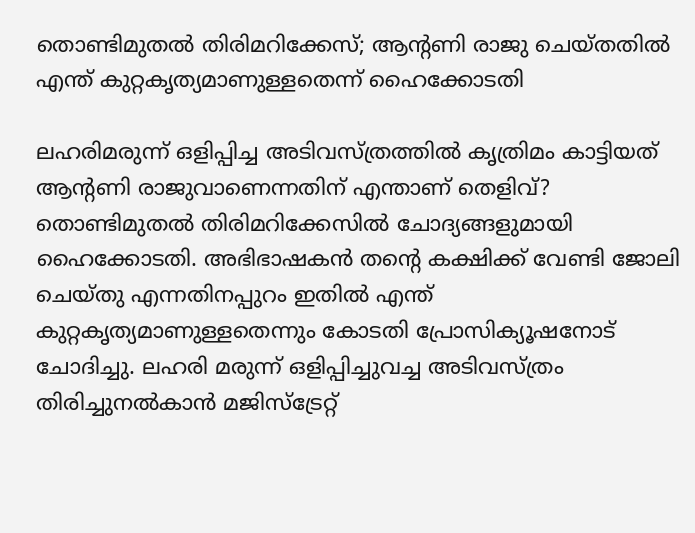തൊണ്ടിമുതൽ തിരിമറിക്കേസ്; ആന്റണി രാജു ചെയ്തതിൽ എന്ത് കുറ്റകൃത്യമാണുള്ളതെന്ന് ഹൈക്കോടതി

ലഹരിമരുന്ന് ഒളിപ്പിച്ച അടിവസ്ത്രത്തിൽ കൃത്രിമം കാട്ടിയത് ആന്റണി രാജുവാണെന്നതിന് എന്താണ് തെളിവ്? തൊണ്ടിമുതൽ തിരിമറിക്കേസിൽ ചോദ്യങ്ങളുമായി ഹൈക്കോടതി. അഭിഭാഷകൻ തന്റെ കക്ഷിക്ക് വേണ്ടി ജോലി ചെയ്തു എന്നതിനപ്പുറം ഇതിൽ എന്ത് കുറ്റകൃത്യമാണുള്ളതെന്നും കോടതി പ്രോസിക്യൂഷനോട് ചോദിച്ചു. ലഹരി മരുന്ന് ഒളിപ്പിച്ചുവച്ച അടിവസ്ത്രം തിരിച്ചുനൽകാൻ മജിസ്‌ട്രേറ്റ്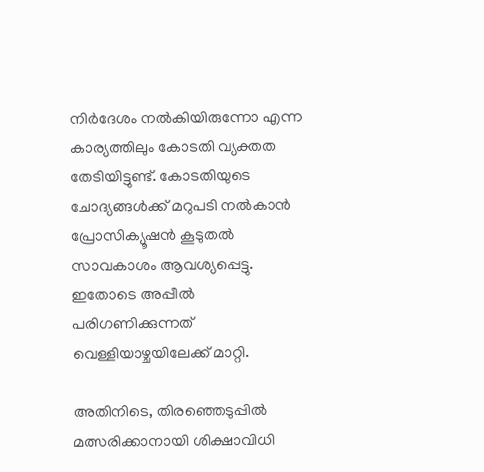നിർദേശം നൽകിയിരുന്നോ എന്ന കാര്യത്തിലും കോടതി വ്യക്തത തേടിയിട്ടുണ്ട്. കോടതിയുടെ ചോദ്യങ്ങൾക്ക് മറുപടി നൽകാൻ പ്രോസിക്യൂഷൻ കൂടുതൽ സാവകാശം ആവശ്യപ്പെട്ടു. ഇതോടെ അപ്പീൽ പരിഗണിക്കുന്നത് വെള്ളിയാഴ്ചയിലേക്ക് മാറ്റി.

അതിനിടെ, തിരഞ്ഞെടുപ്പിൽ മത്സരിക്കാനായി ശിക്ഷാവിധി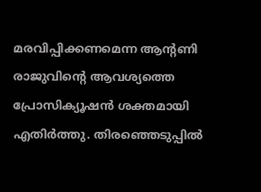മരവിപ്പിക്കണമെന്ന ആന്റണി രാജുവിന്റെ ആവശ്യത്തെ പ്രോസിക്യൂഷൻ ശക്തമായി എതിർത്തു. തിരഞ്ഞെടുപ്പിൽ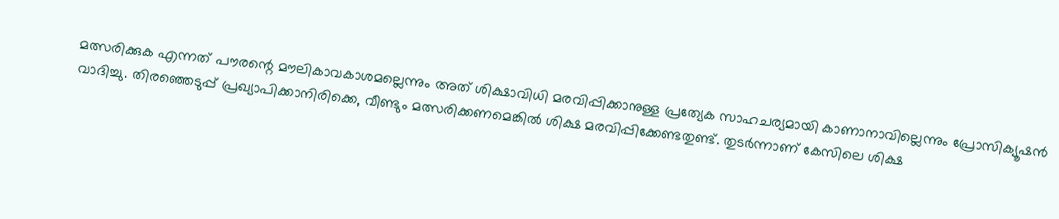മത്സരിക്കുക എന്നത് പൗരന്റെ മൗലികാവകാശമല്ലെന്നും അത് ശിക്ഷാവിധി മരവിപ്പിക്കാനുള്ള പ്രത്യേക സാഹചര്യമായി കാണാനാവില്ലെന്നും പ്രോസിക്യൂഷൻ വാദിച്ചു. തിരഞ്ഞെടുപ്പ് പ്രഖ്യാപിക്കാനിരിക്കെ, വീണ്ടും മത്സരിക്കണമെങ്കിൽ ശിക്ഷ മരവിപ്പിക്കേണ്ടതുണ്ട്. തുടർന്നാണ് കേസിലെ ശിക്ഷ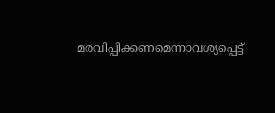മരവിപ്പിക്കണമെന്നാവശ്യപ്പെട്ട്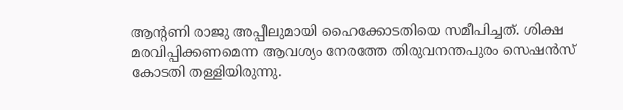ആന്‍റണി രാജു അപ്പീലുമായി ഹൈക്കോടതിയെ സമീപിച്ചത്. ശിക്ഷ മരവിപ്പിക്കണമെന്ന ആവശ്യം നേരത്തേ തിരുവനന്തപുരം സെഷൻസ് കോടതി തള്ളിയിരുന്നു.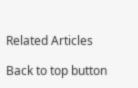Related Articles

Back to top button